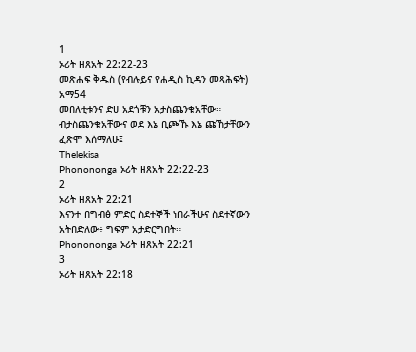1
ኦሪት ዘጸአት 22:22-23
መጽሐፍ ቅዱስ (የብሉይና የሐዲስ ኪዳን መጻሕፍት)
አማ54
መበለቲቱንና ድሀ አደጎቹን አታስጨንቁአቸው። ብታስጨንቁአቸውና ወደ እኔ ቢጮኹ እኔ ጩኸታቸውን ፈጽሞ እሰማለሁ፤
Thelekisa
Phonononga ኦሪት ዘጸአት 22:22-23
2
ኦሪት ዘጸአት 22:21
እናንተ በግብፅ ምድር ስደተኞች ነበራችሁና ስደተኛውን አትበድለው፥ ግፍም አታድርግበት።
Phonononga ኦሪት ዘጸአት 22:21
3
ኦሪት ዘጸአት 22:18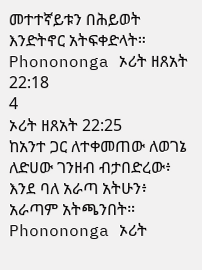መተተኛይቱን በሕይወት እንድትኖር አትፍቀድላት።
Phonononga ኦሪት ዘጸአት 22:18
4
ኦሪት ዘጸአት 22:25
ከአንተ ጋር ለተቀመጠው ለወገኔ ለድሀው ገንዘብ ብታበድረው፥ እንደ ባለ አራጣ አትሁን፥ አራጣም አትጫንበት።
Phonononga ኦሪት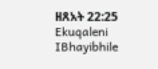ዘጸአት 22:25
Ekuqaleni
IBhayibhile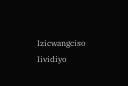Izicwangciso
Iividiyo